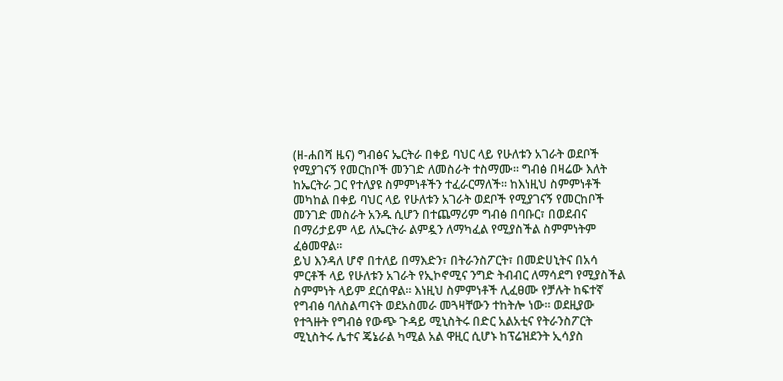(ዘ-ሐበሻ ዜና) ግብፅና ኤርትራ በቀይ ባህር ላይ የሁለቱን አገራት ወደቦች የሚያገናኝ የመርከቦች መንገድ ለመስራት ተስማሙ፡፡ ግብፅ በዛሬው እለት ከኤርትራ ጋር የተለያዩ ስምምነቶችን ተፈራርማለች፡፡ ከእነዚህ ስምምነቶች መካከል በቀይ ባህር ላይ የሁለቱን አገራት ወደቦች የሚያገናኝ የመርከቦች መንገድ መስራት አንዱ ሲሆን በተጨማሪም ግብፅ በባቡር፣ በወደብና በማሪታይም ላይ ለኤርትራ ልምዷን ለማካፈል የሚያስችል ስምምነትም ፈፅመዋል፡፡
ይህ እንዳለ ሆኖ በተለይ በማእድን፣ በትራንስፖርት፣ በመድሀኒትና በአሳ ምርቶች ላይ የሁለቱን አገራት የኢኮኖሚና ንግድ ትብብር ለማሳደግ የሚያስችል ስምምነት ላይም ደርሰዋል፡፡ እነዚህ ስምምነቶች ሊፈፀሙ የቻሉት ከፍተኛ የግብፅ ባለስልጣናት ወደአስመራ መጓዛቸውን ተከትሎ ነው፡፡ ወደዚያው የተጓዙት የግብፅ የውጭ ጉዳይ ሚኒስትሩ በድር አልአቲና የትራንስፖርት ሚኒስትሩ ሌተና ጄኔራል ካሚል አል ዋዚር ሲሆኑ ከፕሬዝደንት ኢሳያስ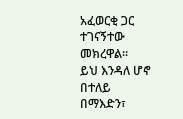አፈወርቂ ጋር ተገናኝተው መክረዋል፡፡
ይህ እንዳለ ሆኖ በተለይ በማእድን፣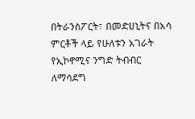በትራንስፖርት፣ በመድሀኒትና በአሳ ምርቶች ላይ የሁለቱን አገራት የኢኮኖሚና ንግድ ትብብር ለማሳደግ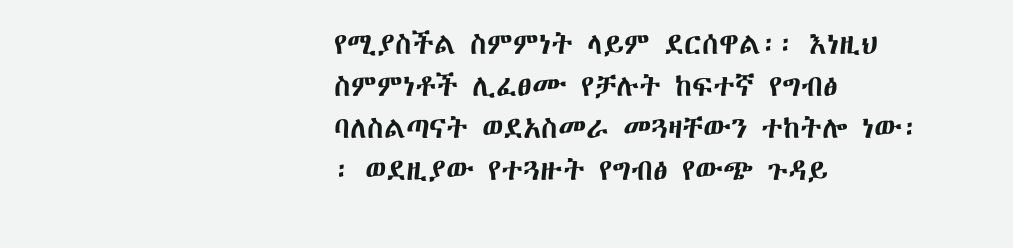የሚያስችል ስምምነት ላይም ደርሰዋል፡፡ እነዚህ ስምምነቶች ሊፈፀሙ የቻሉት ከፍተኛ የግብፅ ባለስልጣናት ወደአስመራ መጓዛቸውን ተከትሎ ነው፡፡ ወደዚያው የተጓዙት የግብፅ የውጭ ጉዳይ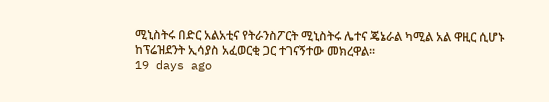ሚኒስትሩ በድር አልአቲና የትራንስፖርት ሚኒስትሩ ሌተና ጄኔራል ካሚል አል ዋዚር ሲሆኑ ከፕሬዝደንት ኢሳያስ አፈወርቂ ጋር ተገናኝተው መክረዋል፡፡
19 days ago